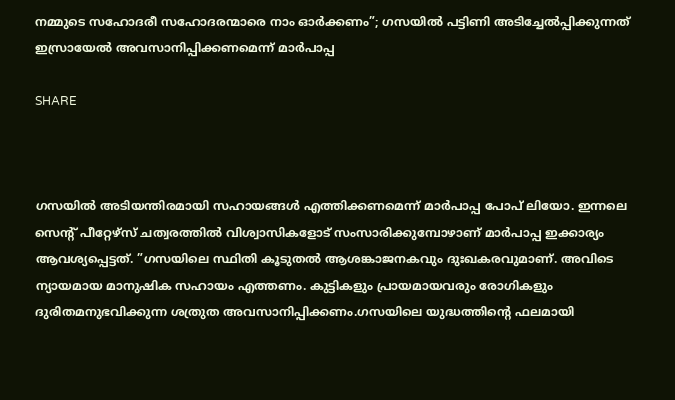നമ്മുടെ സഹോദരീ സഹോദരന്മാരെ നാം ഓര്‍ക്കണം”; ഗസയില്‍ പട്ടിണി അടിച്ചേല്‍പ്പിക്കുന്നത് ഇസ്രായേല്‍ അവസാനിപ്പിക്കണമെന്ന് മാര്‍പാപ്പ

SHARE



ഗസയില്‍ അടിയന്തിരമായി സഹായങ്ങള്‍ എത്തിക്കണമെന്ന് മാര്‍പാപ്പ പോപ് ലിയോ. ഇന്നലെ സെന്റ് പീറ്റേഴ്‌സ് ചത്വരത്തില്‍ വിശ്വാസികളോട് സംസാരിക്കുമ്പോഴാണ് മാര്‍പാപ്പ ഇക്കാര്യം ആവശ്യപ്പെട്ടത്. ”ഗസയിലെ സ്ഥിതി കൂടുതല്‍ ആശങ്കാജനകവും ദുഃഖകരവുമാണ്. അവിടെ ന്യായമായ മാനുഷിക സഹായം എത്തണം. കുട്ടികളും പ്രായമായവരും രോഗികളും ദുരിതമനുഭവിക്കുന്ന ശത്രുത അവസാനിപ്പിക്കണം.ഗസയിലെ യുദ്ധത്തിന്റെ ഫലമായി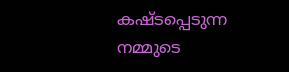കഷ്ടപ്പെടുന്ന നമ്മുടെ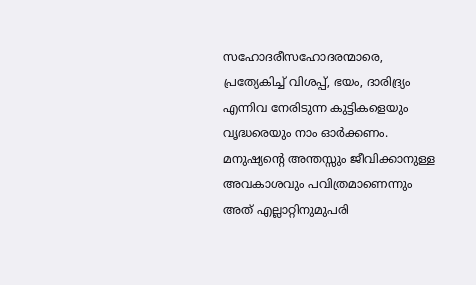സഹോദരീസഹോദരന്മാരെ, പ്രത്യേകിച്ച് വിശപ്പ്, ഭയം, ദാരിദ്ര്യം എന്നിവ നേരിടുന്ന കുട്ടികളെയും വൃദ്ധരെയും നാം ഓര്‍ക്കണം. മനുഷ്യന്റെ അന്തസ്സും ജീവിക്കാനുള്ള അവകാശവും പവിത്രമാണെന്നും അത് എല്ലാറ്റിനുമുപരി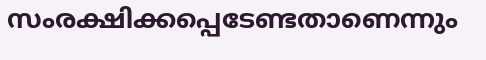സംരക്ഷിക്കപ്പെടേണ്ടതാണെന്നും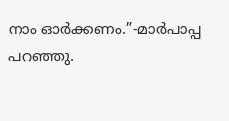നാം ഓര്‍ക്കണം.”-മാര്‍പാപ്പ പറഞ്ഞു.